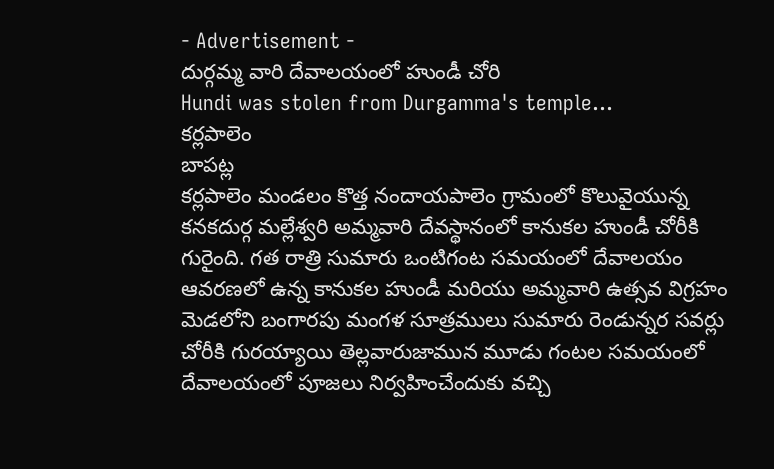- Advertisement -
దుర్గమ్మ వారి దేవాలయంలో హుండీ చోరి
Hundi was stolen from Durgamma's temple...
కర్లపాలెం
బాపట్ల
కర్లపాలెం మండలం కొత్త నందాయపాలెం గ్రామంలో కొలువైయున్న కనకదుర్గ మల్లేశ్వరి అమ్మవారి దేవస్థానంలో కానుకల హుండీ చోరీకి గురైంది. గత రాత్రి సుమారు ఒంటిగంట సమయంలో దేవాలయం ఆవరణలో ఉన్న కానుకల హుండీ మరియు అమ్మవారి ఉత్సవ విగ్రహం మెడలోని బంగారపు మంగళ సూత్రములు సుమారు రెండున్నర సవర్లు చోరీకి గురయ్యాయి తెల్లవారుజామున మూడు గంటల సమయంలో దేవాలయంలో పూజలు నిర్వహించేందుకు వచ్చి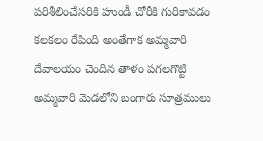పరిశీలించేసరికి హుండీ చోరీకి గురికావడం కలకలం రేపింది అంతేగాక అమ్మవారి దేవాలయం చెందిన తాళం పగలగొట్టి అమ్మవారి మెడలోని బంగారు సూత్రములు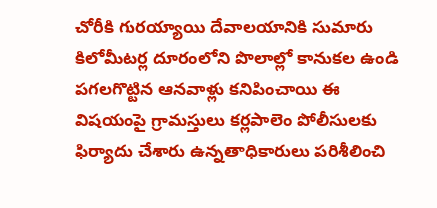చోరీకి గురయ్యాయి దేవాలయానికి సుమారు కిలోమీటర్ల దూరంలోని పొలాల్లో కానుకల ఉండి పగలగొట్టిన ఆనవాళ్లు కనిపించాయి ఈ విషయంపై గ్రామస్తులు కర్లపాలెం పోలీసులకు ఫిర్యాదు చేశారు ఉన్నతాధికారులు పరిశీలించి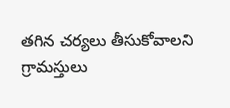తగిన చర్యలు తీసుకోవాలని గ్రామస్తులు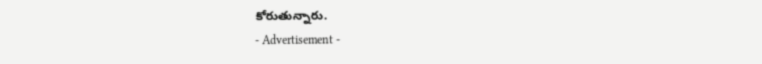కోరుతున్నారు.
- Advertisement -